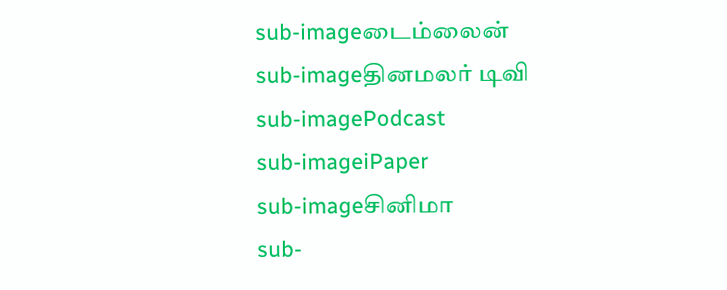sub-imageடைம்லைன்
sub-imageதினமலர் டிவி
sub-imagePodcast
sub-imageiPaper
sub-imageசினிமா
sub-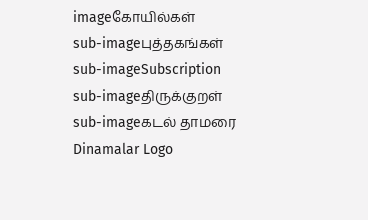imageகோயில்கள்
sub-imageபுத்தகங்கள்
sub-imageSubscription
sub-imageதிருக்குறள்
sub-imageகடல் தாமரை
Dinamalar Logo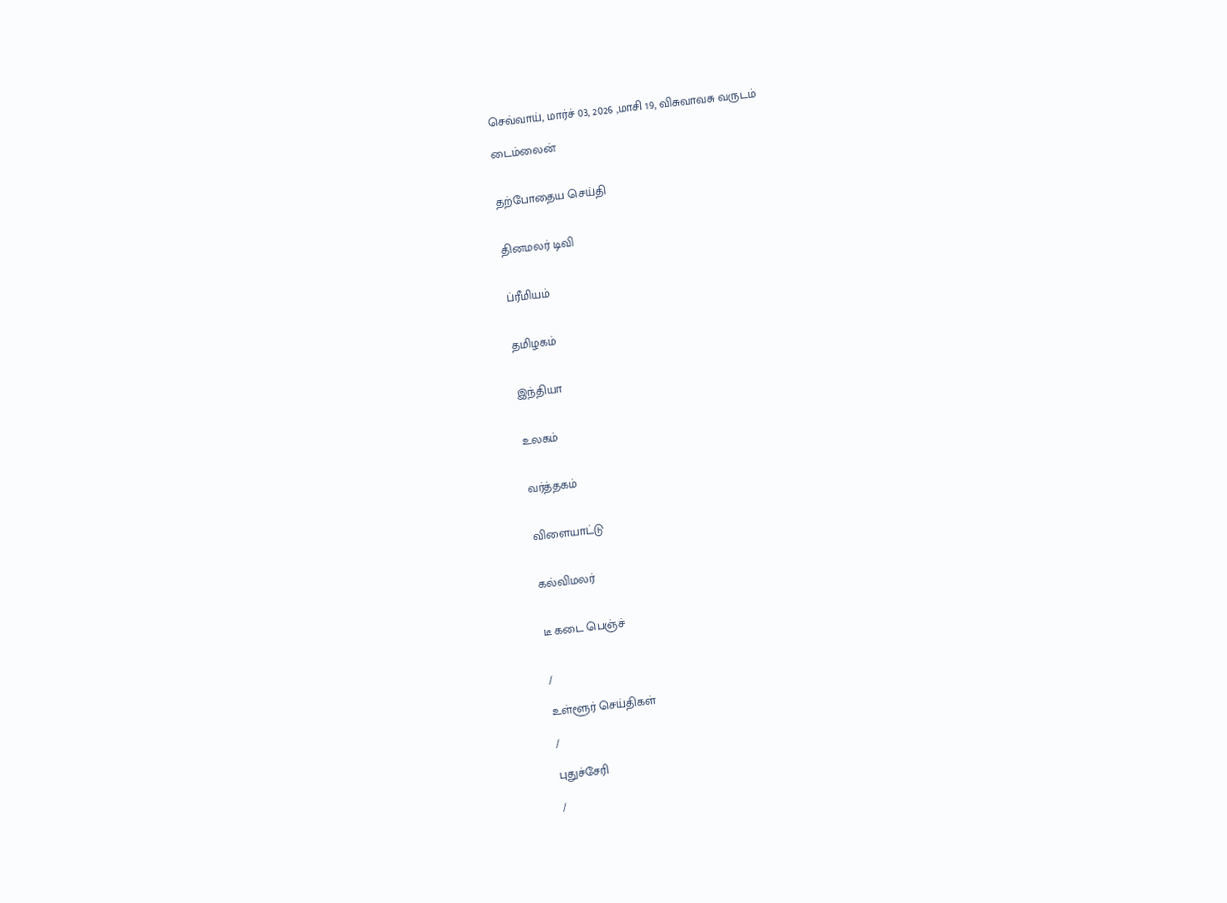செவ்வாய், மார்ச் 03, 2026 ,மாசி 19, விசுவாவசு வருடம்

டைம்லைன்


தற்போதைய செய்தி


தினமலர் டிவி


ப்ரீமியம்


தமிழகம்


இந்தியா


உலகம்


வர்த்தகம்


விளையாட்டு


கல்விமலர்


டீ கடை பெஞ்ச்


/

உள்ளூர் செய்திகள்

/

புதுச்சேரி

/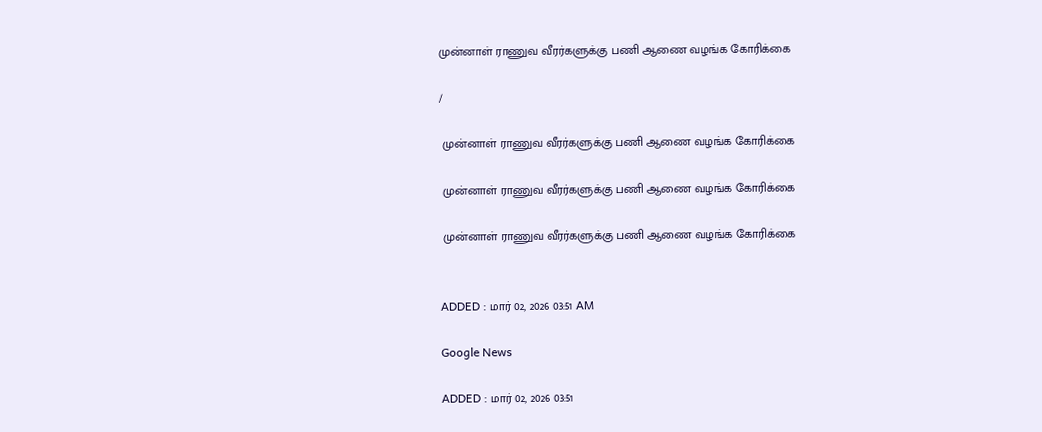முன்னாள் ராணுவ வீரர்களுக்கு பணி ஆணை வழங்க கோரிக்கை

/

 முன்னாள் ராணுவ வீரர்களுக்கு பணி ஆணை வழங்க கோரிக்கை

 முன்னாள் ராணுவ வீரர்களுக்கு பணி ஆணை வழங்க கோரிக்கை

 முன்னாள் ராணுவ வீரர்களுக்கு பணி ஆணை வழங்க கோரிக்கை


ADDED : மார் 02, 2026 03:51 AM

Google News

ADDED : மார் 02, 2026 03:51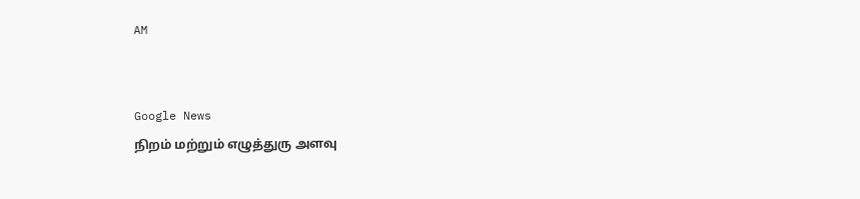AM


Google News
நிறம் மற்றும் எழுத்துரு அளவு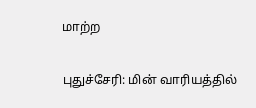மாற்ற

புதுச்சேரி: மின் வாரியத்தில்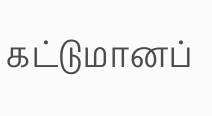கட்டுமானப்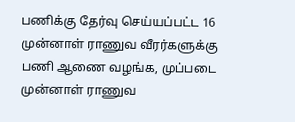பணிக்கு தேர்வு செய்யப்பட்ட 16 முன்னாள் ராணுவ வீரர்களுக்கு பணி ஆணை வழங்க, முப்படை முன்னாள் ராணுவ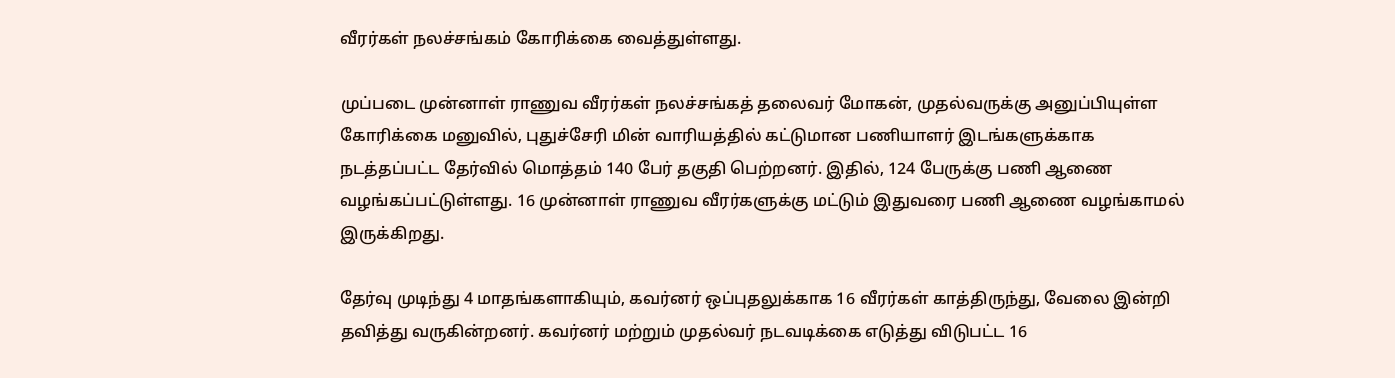வீரர்கள் நலச்சங்கம் கோரிக்கை வைத்துள்ளது.

முப்படை முன்னாள் ராணுவ வீரர்கள் நலச்சங்கத் தலைவர் மோகன், முதல்வருக்கு அனுப்பியுள்ள கோரிக்கை மனுவில், புதுச்சேரி மின் வாரியத்தில் கட்டுமான பணியாளர் இடங்களுக்காக நடத்தப்பட்ட தேர்வில் மொத்தம் 140 பேர் தகுதி பெற்றனர். இதில், 124 பேருக்கு பணி ஆணை வழங்கப்பட்டுள்ளது. 16 முன்னாள் ராணுவ வீரர்களுக்கு மட்டும் இதுவரை பணி ஆணை வழங்காமல் இருக்கிறது.

தேர்வு முடிந்து 4 மாதங்களாகியும், கவர்னர் ஒப்புதலுக்காக 16 வீரர்கள் காத்திருந்து, வேலை இன்றி தவித்து வருகின்றனர். கவர்னர் மற்றும் முதல்வர் நடவடிக்கை எடுத்து விடுபட்ட 16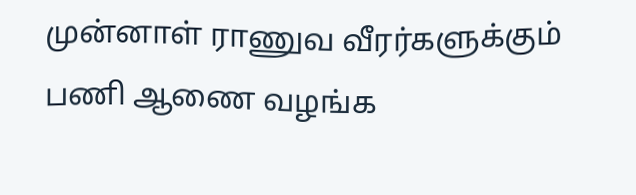முன்னாள் ராணுவ வீரர்களுக்கும் பணி ஆணை வழங்க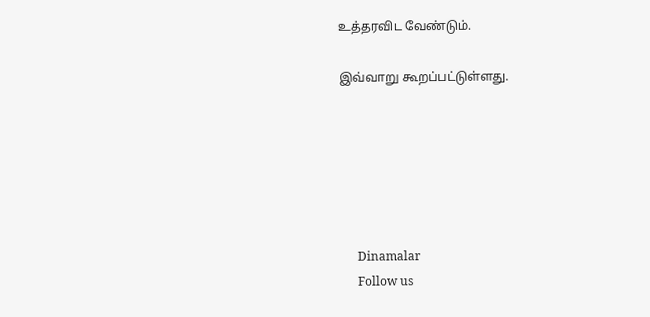உத்தரவிட வேண்டும்.

இவ்வாறு கூறப்பட்டுள்ளது.






      Dinamalar
      Follow us